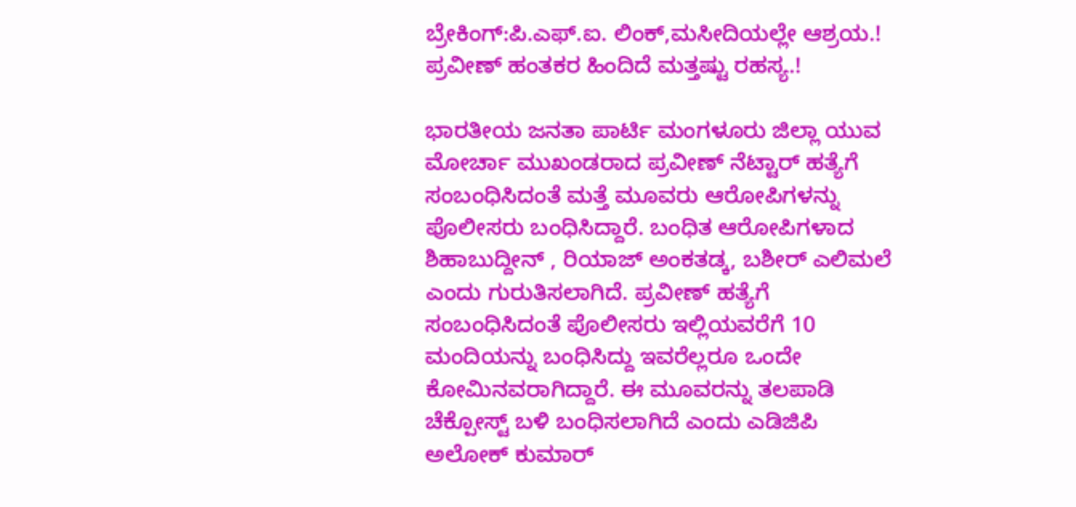ಬ್ರೇಕಿಂಗ್:ಪಿ.ಎಫ್.ಐ. ಲಿಂಕ್,ಮಸೀದಿಯಲ್ಲೇ ಆಶ್ರಯ.! ಪ್ರವೀಣ್ ಹಂತಕರ ಹಿಂದಿದೆ ಮತ್ತಷ್ಟು ರಹಸ್ಯ.!

ಭಾರತೀಯ ಜನತಾ ಪಾರ್ಟಿ ಮಂಗಳೂರು ಜಿಲ್ಲಾ ಯುವ ಮೋರ್ಚಾ ಮುಖಂಡರಾದ ಪ್ರವೀಣ್ ನೆಟ್ಟಾರ್ ಹತ್ಯೆಗೆ ಸಂಬಂಧಿಸಿದಂತೆ ಮತ್ತೆ ಮೂವರು ಆರೋಪಿಗಳನ್ನು ಪೊಲೀಸರು ಬಂಧಿಸಿದ್ದಾರೆ. ಬಂಧಿತ ಆರೋಪಿಗಳಾದ ಶಿಹಾಬುದ್ದೀನ್ , ರಿಯಾಜ್ ಅಂಕತಡ್ಕ, ಬಶೀರ್ ಎಲಿಮಲೆ ಎಂದು ಗುರುತಿಸಲಾಗಿದೆ. ಪ್ರವೀಣ್ ಹತ್ಯೆಗೆ ಸಂಬಂಧಿಸಿದಂತೆ ಪೊಲೀಸರು ಇಲ್ಲಿಯವರೆಗೆ 10 ಮಂದಿಯನ್ನು ಬಂಧಿಸಿದ್ದು ಇವರೆಲ್ಲರೂ ಒಂದೇ ಕೋಮಿನವರಾಗಿದ್ದಾರೆ. ಈ ಮೂವರನ್ನು ತಲಪಾಡಿ ಚೆಕ್ಪೋಸ್ಟ್ ಬಳಿ ಬಂಧಿಸಲಾಗಿದೆ ಎಂದು ಎಡಿಜಿಪಿ ಅಲೋಕ್ ಕುಮಾರ್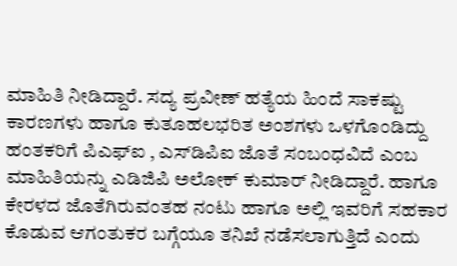ಮಾಹಿತಿ ನೀಡಿದ್ದಾರೆ. ಸದ್ಯ ಪ್ರವೀಣ್ ಹತ್ಯೆಯ ಹಿಂದೆ ಸಾಕಷ್ಟು ಕಾರಣಗಳು ಹಾಗೂ ಕುತೂಹಲಭರಿತ ಅಂಶಗಳು ಒಳಗೊಂಡಿದ್ದು ಹಂತಕರಿಗೆ ಪಿಎಫ್‌ಐ , ಎಸ್‌ಡಿಪಿಐ ಜೊತೆ ಸಂಬಂಧವಿದೆ ಎಂಬ ಮಾಹಿತಿಯನ್ನು ಎಡಿಜಿಪಿ ಅಲೋಕ್ ಕುಮಾರ್ ನೀಡಿದ್ದಾರೆ. ಹಾಗೂ ಕೇರಳದ ಜೊತೆಗಿರುವಂತಹ ನಂಟು ಹಾಗೂ ಅಲ್ಲಿ ಇವರಿಗೆ ಸಹಕಾರ ಕೊಡುವ ಆಗಂತುಕರ ಬಗ್ಗೆಯೂ ತನಿಖೆ ನಡೆಸಲಾಗುತ್ತಿದೆ ಎಂದು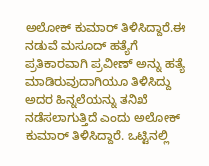ಅಲೋಕ್ ಕುಮಾರ್ ತಿಳಿಸಿದ್ದಾರೆ.ಈ ನಡುವೆ ಮಸೂದ್ ಹತ್ಯೆಗೆ ಪ್ರತಿಕಾರವಾಗಿ ಪ್ರವೀಣ್ ಅನ್ನು ಹತ್ಯೆ ಮಾಡಿರುವುದಾಗಿಯೂ ತಿಳಿಸಿದ್ದು ಅದರ ಹಿನ್ನಲೆಯನ್ನು ತನಿಖೆ ನಡೆಸಲಾಗುತ್ತಿದೆ ಎಂದು ಅಲೋಕ್ ಕುಮಾರ್ ತಿಳಿಸಿದ್ದಾರೆ. ಒಟ್ಟಿನಲ್ಲಿ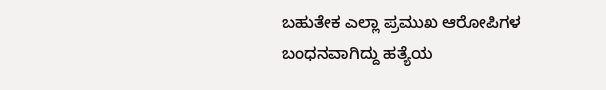ಬಹುತೇಕ ಎಲ್ಲಾ ಪ್ರಮುಖ ಆರೋಪಿಗಳ ಬಂಧನವಾಗಿದ್ದು ಹತ್ಯೆಯ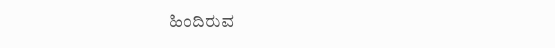ಹಿಂದಿರುವ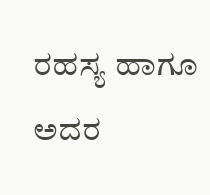ರಹಸ್ಯ ಹಾಗೂ ಅದರ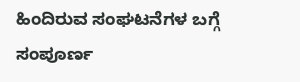ಹಿಂದಿರುವ ಸಂಘಟನೆಗಳ ಬಗ್ಗೆ ಸಂಪೂರ್ಣ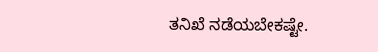ತನಿಖೆ ನಡೆಯಬೇಕಷ್ಟೇ.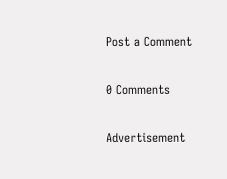Post a Comment

0 Comments

Advertisement